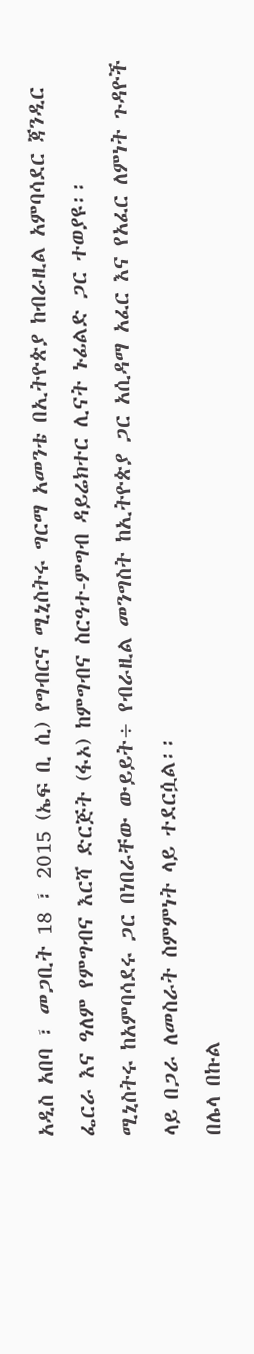አዲስ አበባ ፣ መጋቢት 18 ፣ 2015 (ኤፍ ቢ ሲ) የግብርና ሚኒስትሩ ግርማ አመንቴ በኢትዮጵያ ከብራዚል አምባሳደር ጃንዲር ፌርራ እና ዓለም የምግብና እርሻ ድርጅት (ፋኦ) ከምግብና ስርዓተ-ምግብ ዳይሬክተር ሊናት ኑፊልድ ጋር ተወያዩ፡፡
ሚኒስትሩ ከአምባሳደሩ ጋር በነበራቸው ውይይት÷ የብራዚል መንግስት ከኢትዮጵያ ጋር አሲዳማ አፈር እና የአፈር ለምነት ጉዳዮች ላይ በጋራ ለመስራት ስምምነት ላይ ተደርሷል፡፡
በሌላ በኩል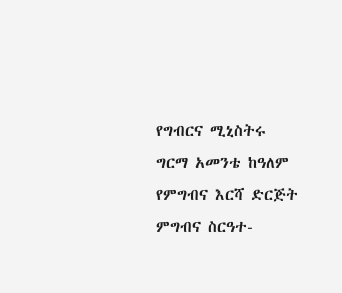የግብርና ሚኒስትሩ ግርማ አመንቴ ከዓለም የምግብና እርሻ ድርጅት ምግብና ስርዓተ-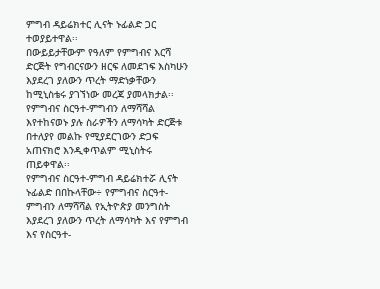ምግብ ዳይሬክተር ሊናት ኑፊልድ ጋር ተወያይተዋል፡፡
በውይይታቸውም የዓለም የምግብና እርሻ ድርጅት የግብርናውን ዘርፍ ለመደገፍ እስካሁን እያደረገ ያለውን ጥረት ማድነቃቸውን ከሚኒስቴሩ ያገኘነው መረጃ ያመላክታል፡፡
የምግብና ስርዓተ-ምግብን ለማሻሻል እየተከናወኑ ያሉ ስራዎችን ለማሳካት ድርጅቱ በተለያየ መልኩ የሚያደርገውን ድጋፍ አጠናክሮ እንዲቀጥልም ሚኒስትሩ ጠይቀዋል፡፡
የምግብና ስርዓተ-ምግብ ዳይሬክተሯ ሊናት ኑፊልድ በበኩላቸው÷ የምግብና ስርዓተ-ምግብን ለማሻሻል የኢትዮጵያ መንግስት እያደረገ ያለውን ጥረት ለማሳካት እና የምግብ እና የስርዓተ-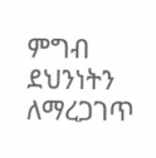ምግብ ደህንነትን ለማረጋገጥ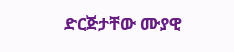ድርጅታቸው ሙያዊ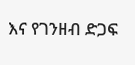እና የገንዘብ ድጋፍ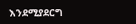እንደሚያደርግ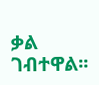ቃል ገብተዋል፡፡